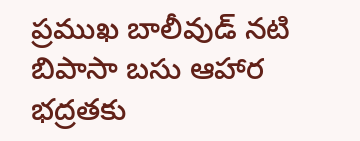ప్రముఖ బాలీవుడ్ నటి బిపాసా బసు ఆహార భద్రతకు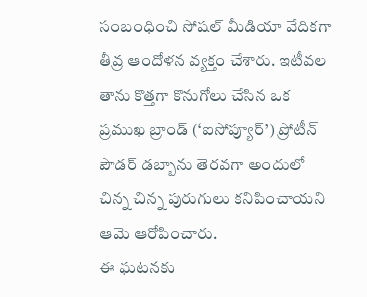సంబంధించి సోషల్ మీడియా వేదికగా తీవ్ర ఆందోళన వ్యక్తం చేశారు. ఇటీవల తాను కొత్తగా కొనుగోలు చేసిన ఒక ప్రముఖ బ్రాండ్ (‘ఐసోప్యూర్’) ప్రోటీన్ పౌడర్ డబ్బాను తెరవగా అందులో చిన్న చిన్న పురుగులు కనిపించాయని ఆమె ఆరోపించారు.
ఈ ఘటనకు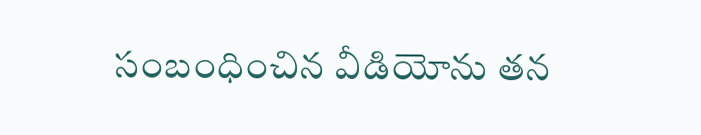సంబంధించిన వీడియోను తన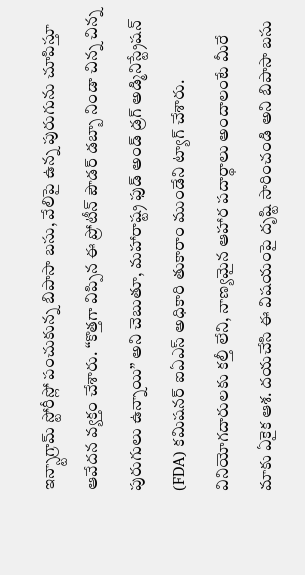ఇన్స్టాగ్రామ్ స్టోరీస్లో పంచుకున్న బిపాసా బసు, వేలిపై ఉన్న పురుగును చూపిస్తూ ఆవేదన వ్యక్తం చేశారు. “కొత్తగా విప్పిన ఈ ప్రోటీన్ పౌడర్ డబ్బా నిండా చిన్న చిన్న పురుగులు ఉన్నాయి” అని చెబుతూ, మహారాష్ట్ర ఫుడ్ అండ్ డ్రగ్ అడ్మినిస్ట్రేషన్ (FDA) కమిషనర్ ఐఏఎస్ అధికారి తుకారాం ముండేని ట్యాగ్ చేశారు.
వినియోగదారులకు కల్తీ లేని, నాణ్యమైన ఆహార పదార్థాలు అందాలంటే మీరే మాకు ఏకైక ఆశ. దయచేసి ఈ విషయంపై దృష్టి సారించండి అని బిపాసా బసు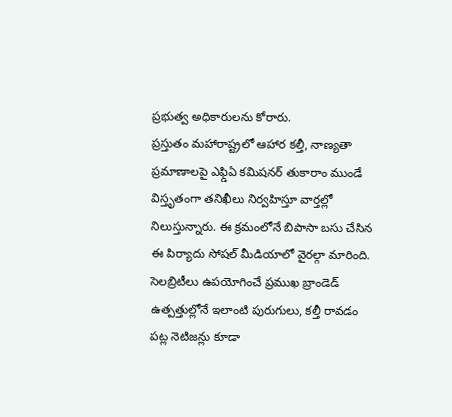ప్రభుత్వ అధికారులను కోరారు.
ప్రస్తుతం మహారాష్ట్రలో ఆహార కల్తీ, నాణ్యతా ప్రమాణాలపై ఎఫ్డిఏ కమిషనర్ తుకారాం ముండే విస్తృతంగా తనిఖీలు నిర్వహిస్తూ వార్తల్లో నిలుస్తున్నారు. ఈ క్రమంలోనే బిపాసా బసు చేసిన ఈ పిర్యాదు సోషల్ మీడియాలో వైరల్గా మారింది. సెలబ్రిటీలు ఉపయోగించే ప్రముఖ బ్రాండెడ్ ఉత్పత్తుల్లోనే ఇలాంటి పురుగులు, కల్తీ రావడం పట్ల నెటిజన్లు కూడా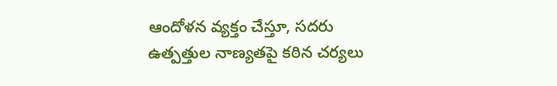ఆందోళన వ్యక్తం చేస్తూ, సదరు ఉత్పత్తుల నాణ్యతపై కఠిన చర్యలు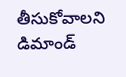తీసుకోవాలని డిమాండ్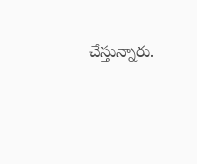చేస్తున్నారు.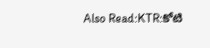Also Read:KTR:కోటి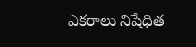ఎకరాలు నిషేధిత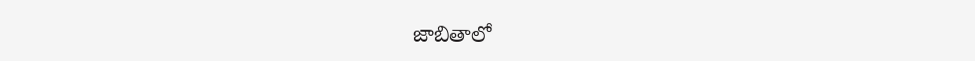జాబితాలో